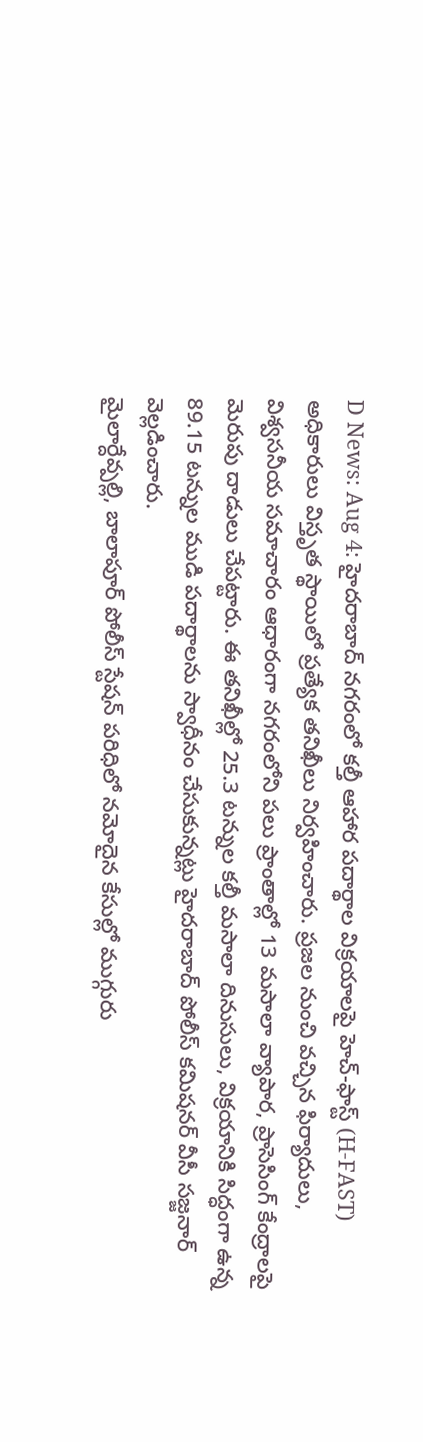D News: Aug 4: హైదరాబాద్ నగరంలో కల్తీ ఆహార పదార్థాల విక్రయాలపై హెచ్-ఫాస్ట్ (H-FAST) అధికారులు విస్తృత స్థాయిలో ప్రత్యేక తనిఖీలు నిర్వహించారు. ప్రజల నుంచి వచ్చిన ఫిర్యాదులు, విశ్వసనీయ సమాచారం ఆధారంగా నగరంలోని పలు ప్రాంతాల్లో 13 మసాలా వ్యాపార, ప్రాసెసింగ్ కేంద్రాలపై మెరుపు దాడులు చేపట్టారు. ఈ తనిఖీల్లో 25.3 టన్నుల కల్తీ మసాలా దినుసులు, విక్రయానికి సిద్ధంగా ఉన్న 89.15 టన్నుల ముడి పదార్థాలను స్వాధీనం చేసుకున్నట్లు హైదరాబాద్ పోలీస్ కమిషనర్ వీసీ సజ్జనార్ వెల్లడించారు.
మైలార్దేవ్పల్లి, బాలాపూర్ పోలీస్ స్టేషన్ పరిధిలో నమోదైన కేసుల్లో ముగ్గురు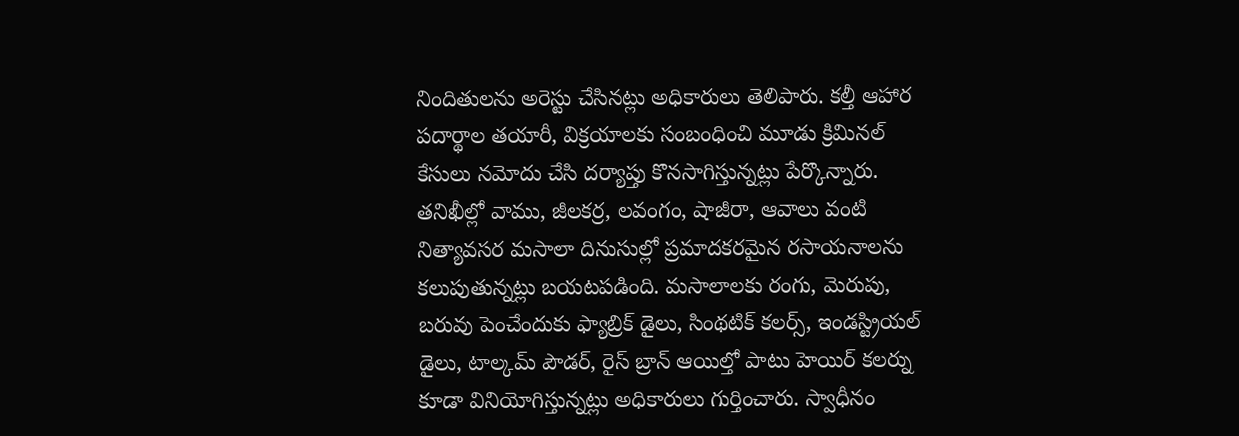నిందితులను అరెస్టు చేసినట్లు అధికారులు తెలిపారు. కల్తీ ఆహార పదార్థాల తయారీ, విక్రయాలకు సంబంధించి మూడు క్రిమినల్ కేసులు నమోదు చేసి దర్యాప్తు కొనసాగిస్తున్నట్లు పేర్కొన్నారు.
తనిఖీల్లో వాము, జీలకర్ర, లవంగం, షాజీరా, ఆవాలు వంటి నిత్యావసర మసాలా దినుసుల్లో ప్రమాదకరమైన రసాయనాలను కలుపుతున్నట్లు బయటపడింది. మసాలాలకు రంగు, మెరుపు, బరువు పెంచేందుకు ఫ్యాబ్రిక్ డైలు, సింథటిక్ కలర్స్, ఇండస్ట్రియల్ డైలు, టాల్కమ్ పౌడర్, రైస్ బ్రాన్ ఆయిల్తో పాటు హెయిర్ కలర్ను కూడా వినియోగిస్తున్నట్లు అధికారులు గుర్తించారు. స్వాధీనం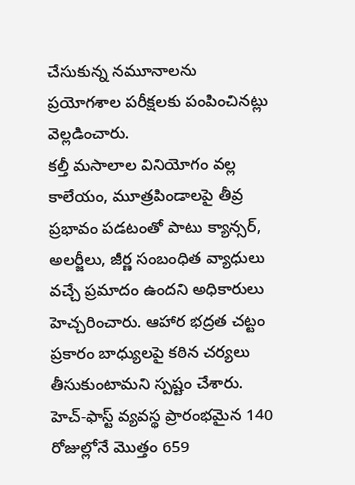చేసుకున్న నమూనాలను ప్రయోగశాల పరీక్షలకు పంపించినట్లు వెల్లడించారు.
కల్తీ మసాలాల వినియోగం వల్ల కాలేయం, మూత్రపిండాలపై తీవ్ర ప్రభావం పడటంతో పాటు క్యాన్సర్, అలర్జీలు, జీర్ణ సంబంధిత వ్యాధులు వచ్చే ప్రమాదం ఉందని అధికారులు హెచ్చరించారు. ఆహార భద్రత చట్టం ప్రకారం బాధ్యులపై కఠిన చర్యలు తీసుకుంటామని స్పష్టం చేశారు.
హెచ్-ఫాస్ట్ వ్యవస్థ ప్రారంభమైన 140 రోజుల్లోనే మొత్తం 659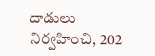దాడులు నిర్వహించి, 202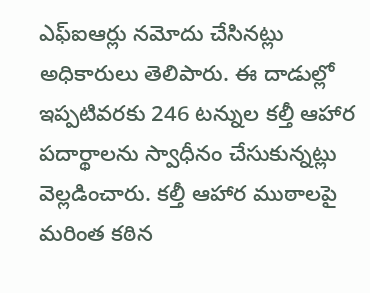ఎఫ్ఐఆర్లు నమోదు చేసినట్లు అధికారులు తెలిపారు. ఈ దాడుల్లో ఇప్పటివరకు 246 టన్నుల కల్తీ ఆహార పదార్థాలను స్వాధీనం చేసుకున్నట్లు వెల్లడించారు. కల్తీ ఆహార ముఠాలపై మరింత కఠిన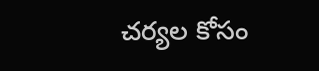చర్యల కోసం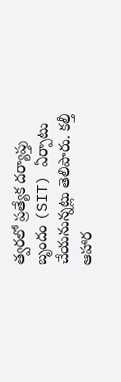త్వరలో ప్రత్యేక దర్యాప్తు బృందం (SIT) ఏర్పాటు చేయనున్నట్లు తెలిపారు. కల్తీ ఆహార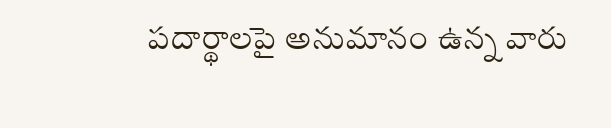పదార్థాలపై అనుమానం ఉన్న వారు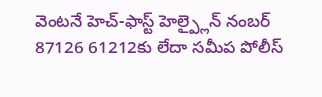వెంటనే హెచ్-ఫాస్ట్ హెల్ప్లైన్ నంబర్ 87126 61212కు లేదా సమీప పోలీస్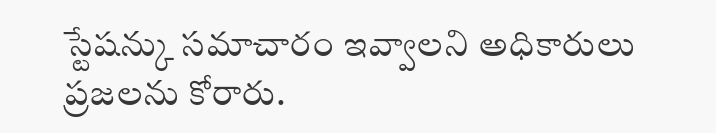స్టేషన్కు సమాచారం ఇవ్వాలని అధికారులు ప్రజలను కోరారు.